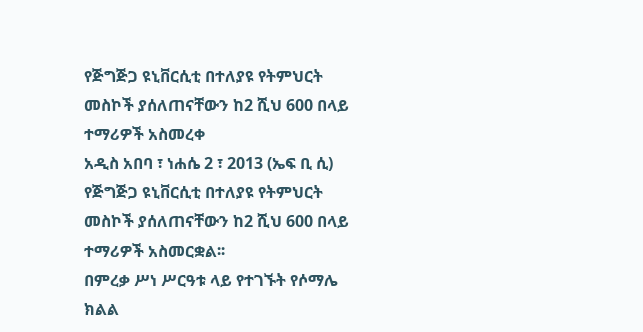የጅግጅጋ ዩኒቨርሲቲ በተለያዩ የትምህርት መስኮች ያሰለጠናቸውን ከ2 ሺህ 600 በላይ ተማሪዎች አስመረቀ
አዲስ አበባ ፣ ነሐሴ 2 ፣ 2013 (ኤፍ ቢ ሲ) የጅግጅጋ ዩኒቨርሲቲ በተለያዩ የትምህርት መስኮች ያሰለጠናቸውን ከ2 ሺህ 600 በላይ ተማሪዎች አስመርቋል፡፡
በምረቃ ሥነ ሥርዓቱ ላይ የተገኙት የሶማሌ ክልል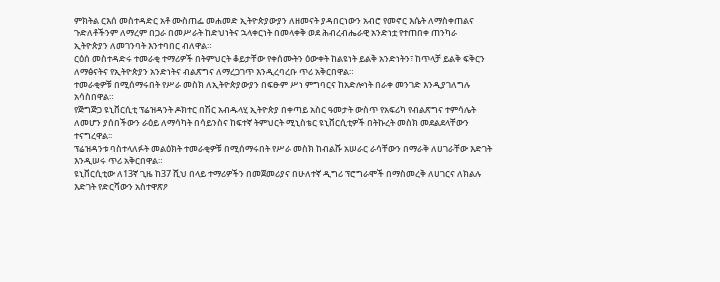ምክትል ርእሰ መስተዳድር አቶ ሙስጠፌ መሐመድ ኢትዮጵያውያን ለዘመናት ያዳበርነውን አብሮ የመኖር እሴት ለማስቀጠልና ጉድለቶችንም ለማረም በጋራ በመሥራት ከድህነትና ኋላቀርነት በመላቀቅ ወደ ሕብረብሔራዊ አንድነቷ የተጠበቀ ጠንካራ ኢትዮጵያን ለመገንባት እንተባበር ብለዋል።
ርዕሰ መስተዳድሩ ተመራቂ ተማሪዎች በትምህርት ቆይታቸው የቀሰሙትን ዕውቀት ከልዩነት ይልቅ አንድነትን፣ ከጥላቻ ይልቅ ፍቅርን ለማፅናትና የኢትዮጵያን አንድነትና ብልጽግና ለማረጋገጥ እንዲረባረቡ ጥሪ አቅርበዋል።
ተመራቂዎቹ በሚሰማሩበት የሥራ መስክ ለኢትዮጵያውያን በፍፁም ሥነ ምግባርና ከአድሎነት በራቀ መንገድ እንዲያገለግሉ አሳስበዋል።
የጅግጅጋ ዩኒቨርሲቲ ፕሬዝዳንት ዶክተር በሽር አብዱላሂ ኢትዮጵያ በቀጣይ አስር ዓመታት ውስጥ የአፍሪካ የብልጽግና ተምሳሌት ለመሆን ያሰበችውን ራዕይ ለማሳካት በሳይንስና ከፍተኛ ትምህርት ሚኒስቴር ዩኒቨርሲቲዎች በትኩረት መስክ መደልደላቸውን ተናግረዋል፡፡
ፕሬዝዳንቱ ባስተላለፉት መልዕክት ተመራቂዎቹ በሚሰማሩበት የሥራ መስክ ከብልሹ አሠራር ራሳቸውን በማራቅ ለሀገራቸው እድገት እንዲሠሩ ጥሪ አቅርበዋል።
ዩኒቨርሲቲው ለ13ኛ ጊዜ ከ37 ሺህ በላይ ተማሪዎችን በመጀመሪያና በሁለተኛ ዲግሪ ፕሮግራሞች በማስመረቅ ለሀገርና ለክልሉ እድገት የድርሻውን አስተዋጽዖ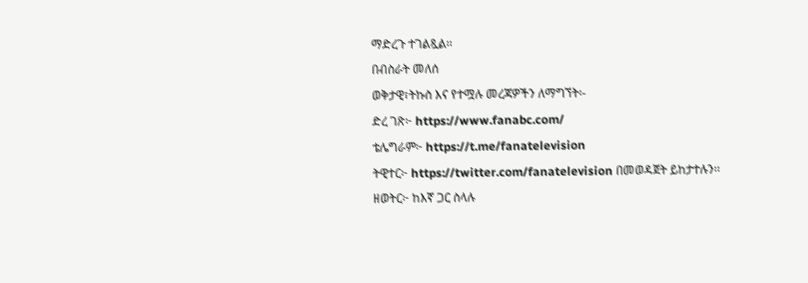ማድረጉ ተገልጿል፡፡
በብስራት መለሰ
ወቅታዊ፣ትኩስ እና የተሟሉ መረጃዎችን ለማግኘት፡-
ድረ ገጽ፦ https://www.fanabc.com/
ቴሌግራም፦ https://t.me/fanatelevision
ትዊተር፦ https://twitter.com/fanatelevision በመወዳጀት ይከታተሉን፡፡
ዘወትር፦ ከእኛ ጋር ስላሉ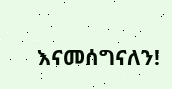እናመሰግናለን!